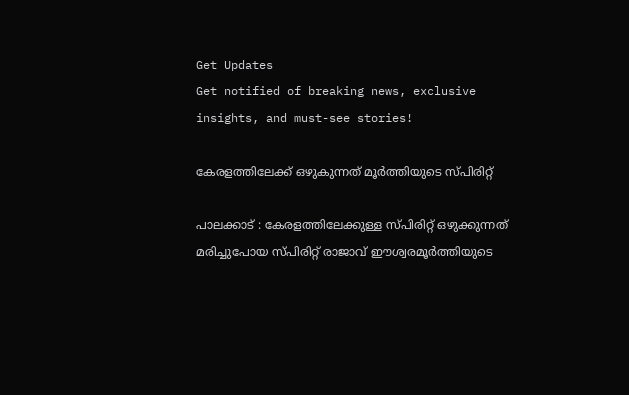Get Updates
Get notified of breaking news, exclusive insights, and must-see stories!

കേരളത്തിലേക്ക് ഒഴുകുന്നത് മൂര്‍ത്തിയുടെ സ്പിരിറ്റ്

പാലക്കാട് : കേരളത്തിലേക്കുള്ള സ്പിരിറ്റ് ഒഴുക്കുന്നത് മരിച്ചുപോയ സ്പിരിറ്റ് രാജാവ് ഈശ്വരമൂര്‍ത്തിയുടെ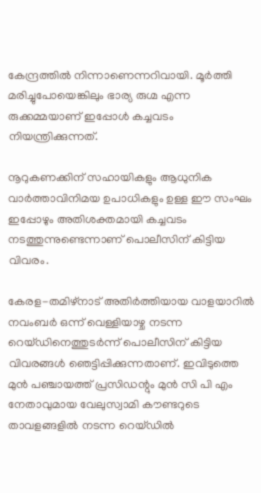കേന്ദ്രത്തില്‍ നിന്നാണെന്നറിവായി. മൂര്‍ത്തി മരിച്ചുപോയെങ്കിലും ഭാര്യ രുഗ്മ എന്ന രുക്കമ്മയാണ് ഇപ്പോള്‍ കച്ചവടം നിയന്ത്രിക്കുന്നത്.

നൂറുകണക്കിന് സഹായികളും ആധുനിക വാര്‍ത്താവിനിമയ ഉപാധികളും ഉള്ള ഈ സംഘം ഇപ്പോഴും അതിശക്തമായി കച്ചവടം നടത്തുന്നുണ്ടെന്നാണ് പൊലീസിന് കിട്ടിയ വിവരം.

കേരള-തമിഴ്നാട് അതിര്‍ത്തിയായ വാളയാറില്‍ നവംബര്‍ ഒന്ന് വെള്ളിയാഴ്ച നടന്ന റെയ്ഡിനെത്തുടര്‍ന്ന് പൊലീസിന് കിട്ടിയ വിവരങ്ങള്‍ ഞെട്ടിപ്പിക്കുന്നതാണ്. ഇവിടുത്തെ മുന്‍ പഞ്ചായത്ത് പ്രസിഡന്റും മുന്‍ സി പി എം നേതാവുമായ വേലുസ്വാമി കൗണ്ടറുടെ താവളങ്ങളില്‍ നടന്ന റെയ്ഡില്‍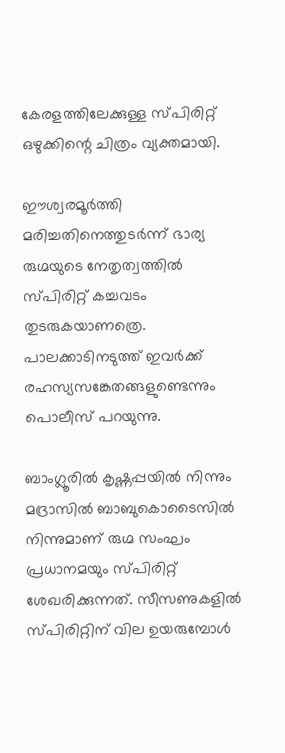കേരളത്തിലേക്കുള്ള സ്പിരിറ്റ് ഒഴുക്കിന്റെ ചിത്രം വ്യക്തമായി.

ഈശ്വരമൂര്‍ത്തി മരിച്ചതിനെത്തുടര്‍ന്ന് ഭാര്യ രുഗ്മയുടെ നേതൃത്വത്തില്‍ സ്പിരിറ്റ് കച്ചവടം തുടരുകയാണത്രെ. പാലക്കാടിനടുത്ത് ഇവര്‍ക്ക് രഹസ്യസങ്കേതങ്ങളുണ്ടെന്നും പൊലീസ് പറയുന്നു.

ബാംഗ്ലൂരില്‍ കൃഷ്ണപ്പയില്‍ നിന്നും മദ്രാസില്‍ ബാബുകൊടൈസില്‍ നിന്നുമാണ് രുഗ്മ സംഘം പ്രധാനമയും സ്പിരിറ്റ് ശേഖരിക്കുന്നത്. സീസണുകളില്‍ സ്പിരിറ്റിന് വില ഉയരുമ്പോള്‍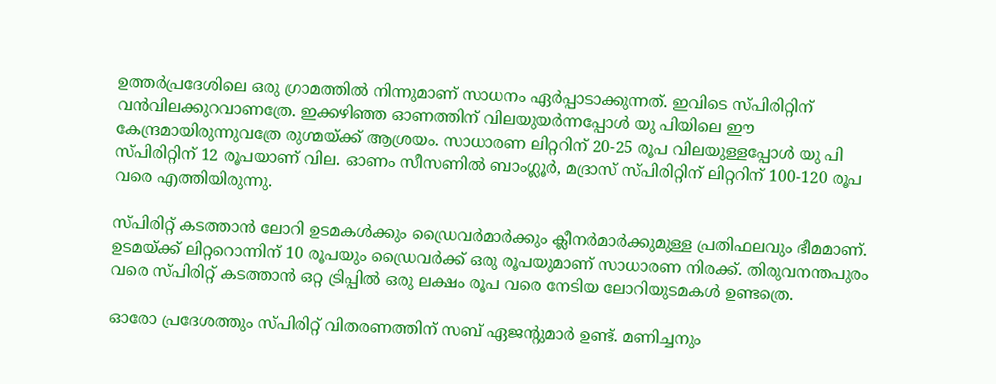ഉത്തര്‍പ്രദേശിലെ ഒരു ഗ്രാമത്തില്‍ നിന്നുമാണ് സാധനം ഏര്‍പ്പാടാക്കുന്നത്. ഇവിടെ സ്പിരിറ്റിന് വന്‍വിലക്കുറവാണത്രേ. ഇക്കഴിഞ്ഞ ഓണത്തിന് വിലയുയര്‍ന്നപ്പോള്‍ യു പിയിലെ ഈ കേന്ദ്രമായിരുന്നുവത്രേ രുഗ്മയ്ക്ക് ആശ്രയം. സാധാരണ ലിറ്ററിന് 20-25 രൂപ വിലയുള്ളപ്പോള്‍ യു പി സ്പിരിറ്റിന് 12 രൂപയാണ് വില. ഓണം സീസണില്‍ ബാംഗ്ലൂര്‍, മദ്രാസ് സ്പിരിറ്റിന് ലിറ്ററിന് 100-120 രൂപ വരെ എത്തിയിരുന്നു.

സ്പിരിറ്റ് കടത്താന്‍ ലോറി ഉടമകള്‍ക്കും ഡ്രൈവര്‍മാര്‍ക്കും ക്ലീനര്‍മാര്‍ക്കുമുള്ള പ്രതിഫലവും ഭീമമാണ്. ഉടമയ്ക്ക് ലിറ്ററൊന്നിന് 10 രൂപയും ഡ്രൈവര്‍ക്ക് ഒരു രൂപയുമാണ് സാധാരണ നിരക്ക്. തിരുവനന്തപുരം വരെ സ്പിരിറ്റ് കടത്താന്‍ ഒറ്റ ട്രിപ്പില്‍ ഒരു ലക്ഷം രൂപ വരെ നേടിയ ലോറിയുടമകള്‍ ഉണ്ടത്രെ.

ഓരോ പ്രദേശത്തും സ്പിരിറ്റ് വിതരണത്തിന് സബ് ഏജന്റുമാര്‍ ഉണ്ട്. മണിച്ചനും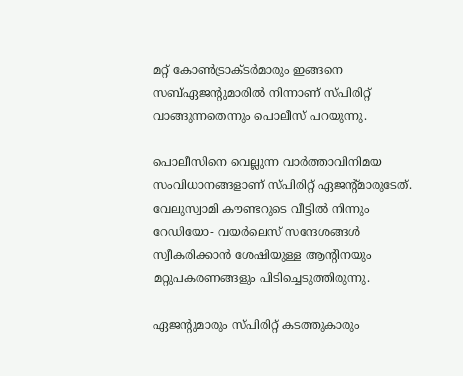മറ്റ് കോണ്‍ട്രാക്ടര്‍മാരും ഇങ്ങനെ സബ്ഏജന്റുമാരില്‍ നിന്നാണ് സ്പിരിറ്റ് വാങ്ങുന്നതെന്നും പൊലീസ് പറയുന്നു.

പൊലീസിനെ വെല്ലുന്ന വാര്‍ത്താവിനിമയ സംവിധാനങ്ങളാണ് സ്പിരിറ്റ് ഏജന്റ്മാരുടേത്. വേലുസ്വാമി കൗണ്ടറുടെ വീട്ടില്‍ നിന്നും റേഡിയോ- വയര്‍ലെസ് സന്ദേശങ്ങള്‍ സ്വീകരിക്കാന്‍ ശേഷിയുള്ള ആന്റിനയും മറ്റുപകരണങ്ങളും പിടിച്ചെടുത്തിരുന്നു.

ഏജന്റുമാരും സ്പിരിറ്റ് കടത്തുകാരും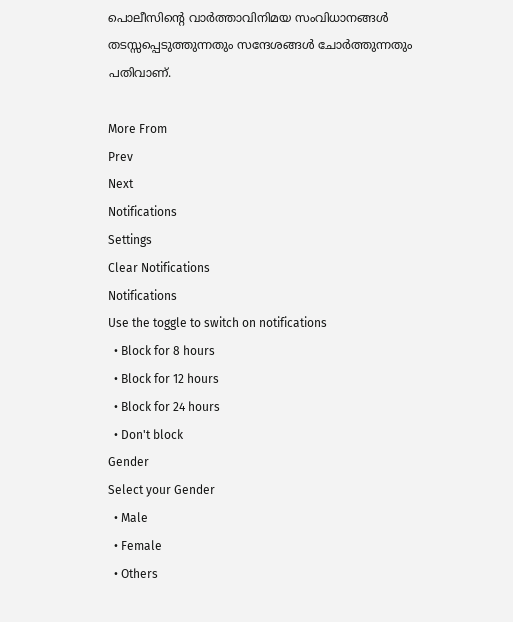പൊലീസിന്റെ വാര്‍ത്താവിനിമയ സംവിധാനങ്ങള്‍ തടസ്സപ്പെടുത്തുന്നതും സന്ദേശങ്ങള്‍ ചോര്‍ത്തുന്നതും പതിവാണ്.

More From
Prev
Next
Notifications
Settings
Clear Notifications
Notifications
Use the toggle to switch on notifications
  • Block for 8 hours
  • Block for 12 hours
  • Block for 24 hours
  • Don't block
Gender
Select your Gender
  • Male
  • Female
  • Others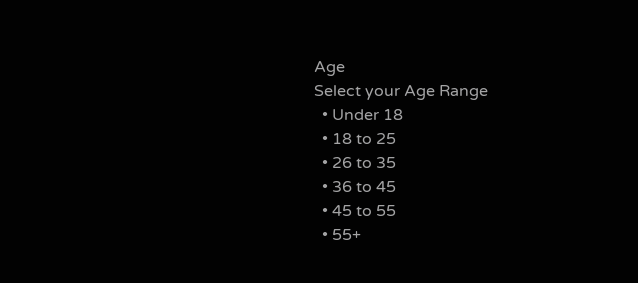Age
Select your Age Range
  • Under 18
  • 18 to 25
  • 26 to 35
  • 36 to 45
  • 45 to 55
  • 55+